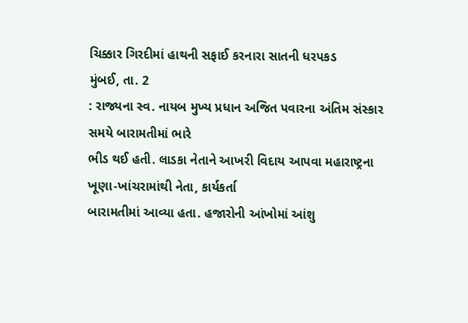ચિક્કાર ગિરદીમાં હાથની સફાઈ કરનારા સાતની ધરપકડ
મુંબઈ, તા. 2
: રાજ્યના સ્વ. નાયબ મુખ્ય પ્રધાન અજિત પવારના અંતિમ સંસ્કાર સમયે બારામતીમાં ભારે
ભીડ થઈ હતી. લાડકા નેતાને આખરી વિદાય આપવા મહારાષ્ટ્રના ખૂણા-ખાંચરામાંથી નેતા, કાર્યકર્તા
બારામતીમાં આવ્યા હતા. હજારોની આંખોમાં આંશુ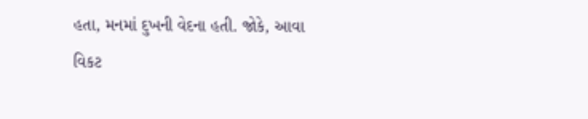હતા, મનમાં દુખની વેદના હતી. જોકે, આવા
વિકટ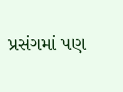પ્રસંગમાં પણ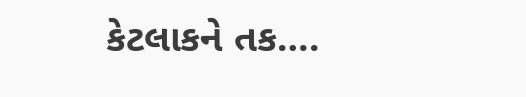કેટલાકને તક….